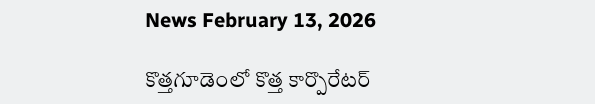News February 13, 2026

కొత్తగూడెంలో కొత్త కార్పొరేటర్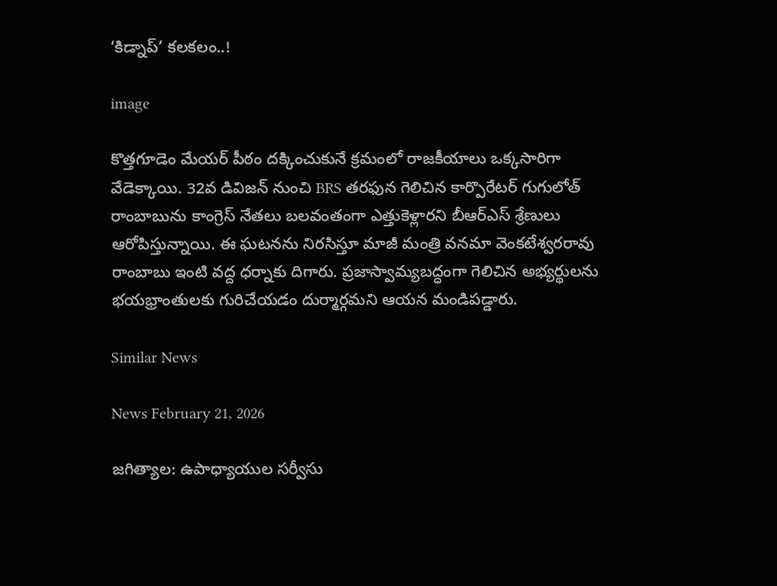‘కిడ్నాప్‌’ కలకలం..!

image

కొత్తగూడెం మేయర్‌ పీఠం దక్కించుకునే క్రమంలో రాజకీయాలు ఒక్కసారిగా వేడెక్కాయి. 32వ డివిజన్‌ నుంచి BRS తరఫున గెలిచిన కార్పొరేటర్‌ గుగులోత్ రాంబాబును కాంగ్రెస్ నేతలు బలవంతంగా ఎత్తుకెళ్లారని బీఆర్‌ఎస్‌ శ్రేణులు ఆరోపిస్తున్నాయి. ఈ ఘటనను నిరసిస్తూ మాజీ మంత్రి వనమా వెంకటేశ్వరరావు రాంబాబు ఇంటి వద్ద ధర్నాకు దిగారు. ప్రజాస్వామ్యబద్ధంగా గెలిచిన అభ్యర్థులను భయభ్రాంతులకు గురిచేయడం దుర్మార్గమని ఆయన మండిపడ్డారు.

Similar News

News February 21, 2026

జగిత్యాల: ఉపాధ్యాయుల సర్వీసు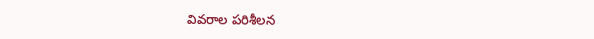వివరాల పరిశీలన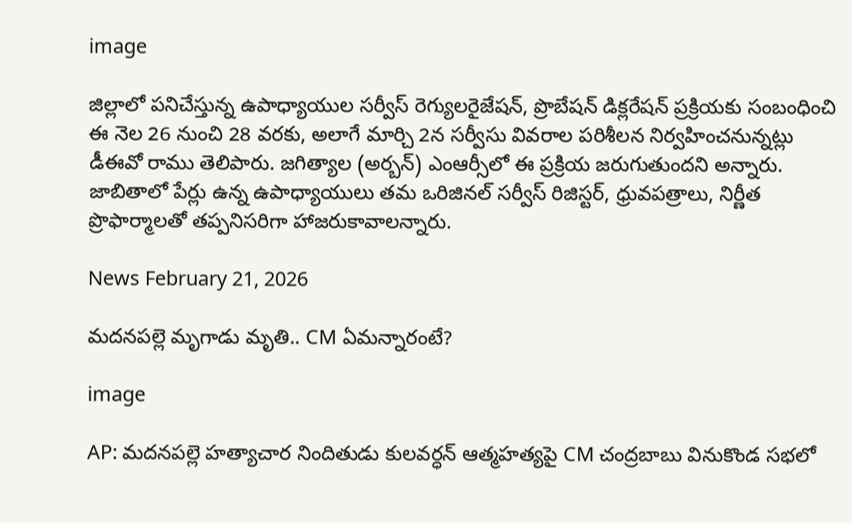image

జిల్లాలో పనిచేస్తున్న ఉపాధ్యాయుల సర్వీస్ రెగ్యులరైజేషన్, ప్రొబేషన్ డిక్లరేషన్ ప్రక్రియకు సంబంధించి ఈ నెల 26 నుంచి 28 వరకు, అలాగే మార్చి 2న సర్వీసు వివరాల పరిశీలన నిర్వహించనున్నట్లు డీఈవో రాము తెలిపారు. జగిత్యాల (అర్బన్) ఎంఆర్సీలో ఈ ప్రక్రియ జరుగుతుందని అన్నారు. జాబితాలో పేర్లు ఉన్న ఉపాధ్యాయులు తమ ఒరిజినల్ సర్వీస్ రిజిస్టర్, ధ్రువపత్రాలు, నిర్ణీత ప్రొఫార్మాలతో తప్పనిసరిగా హాజరుకావాలన్నారు.

News February 21, 2026

మదనపల్లె మృగాడు మృతి.. CM ఏమన్నారంటే?

image

AP: మదనపల్లె హత్యాచార నిందితుడు కులవర్ధన్ ఆత్మహత్యపై CM చంద్రబాబు వినుకొండ సభలో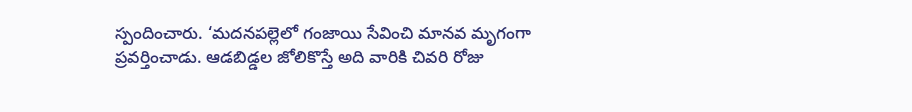స్పందించారు. ‘మదనపల్లెలో గంజాయి సేవించి మానవ మృగంగా ప్రవర్తించాడు. ఆడబిడ్డల జోలికొస్తే అది వారికి చివరి రోజు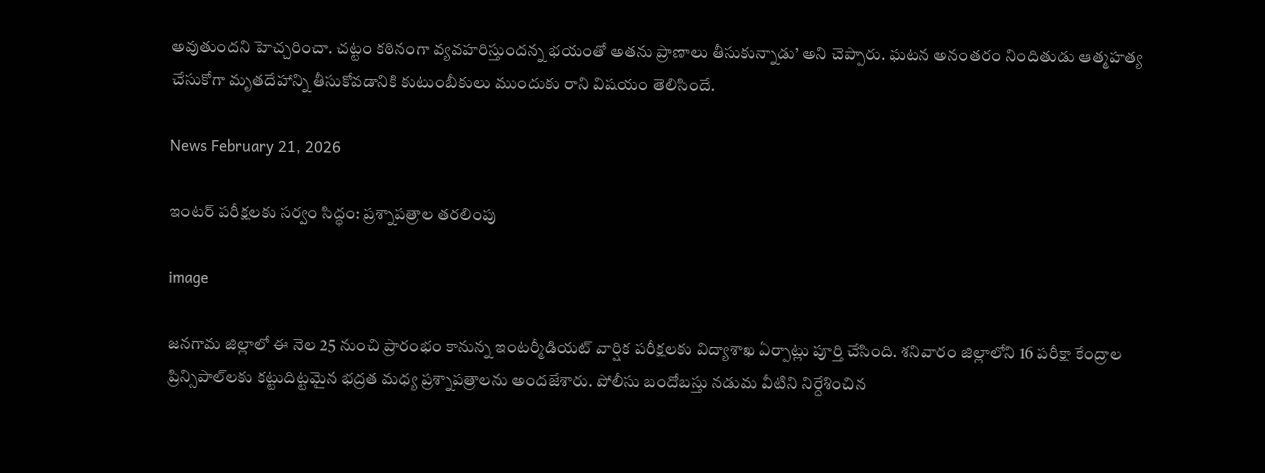అవుతుందని హెచ్చరించా. చట్టం కఠినంగా వ్యవహరిస్తుందన్న భయంతో అతను ప్రాణాలు తీసుకున్నాడు’ అని చెప్పారు. ఘటన అనంతరం నిందితుడు ఆత్మహత్య చేసుకోగా మృతదేహాన్ని తీసుకోవడానికి కుటుంబీకులు ముందుకు రాని విషయం తెలిసిందే.

News February 21, 2026

ఇంటర్ పరీక్షలకు సర్వం సిద్ధం: ప్రశ్నాపత్రాల తరలింపు

image

జనగామ జిల్లాలో ఈ నెల 25 నుంచి ప్రారంభం కానున్న ఇంటర్మీడియట్ వార్షిక పరీక్షలకు విద్యాశాఖ ఏర్పాట్లు పూర్తి చేసింది. శనివారం జిల్లాలోని 16 పరీక్షా కేంద్రాల ప్రిన్సిపాల్‌లకు కట్టుదిట్టమైన భద్రత మధ్య ప్రశ్నాపత్రాలను అందజేశారు. పోలీసు బందోబస్తు నడుమ వీటిని నిర్దేశించిన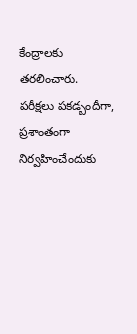కేంద్రాలకు తరలించారు. పరీక్షలు పకడ్బందీగా, ప్రశాంతంగా నిర్వహించేందుకు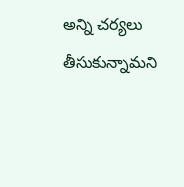అన్ని చర్యలు తీసుకున్నామని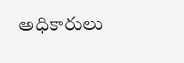అధికారులు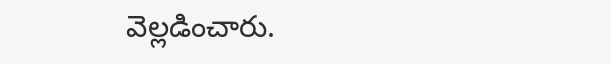వెల్లడించారు.